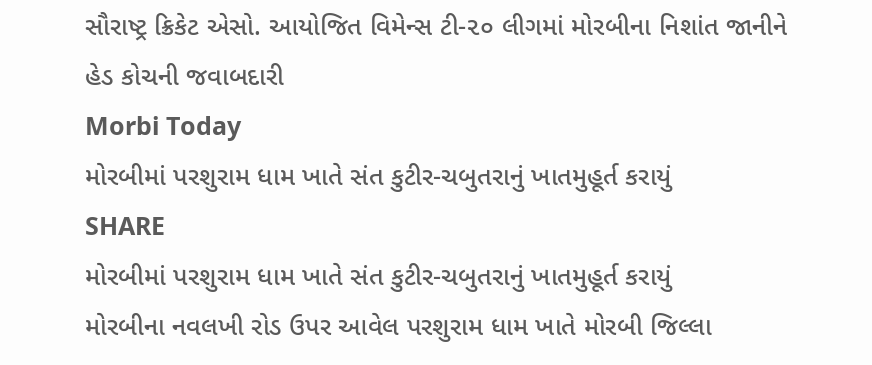સૌરાષ્ટ્ર ક્રિકેટ એસો. આયોજિત વિમેન્સ ટી-૨૦ લીગમાં મોરબીના નિશાંત જાનીને હેડ કોચની જવાબદારી
Morbi Today
મોરબીમાં પરશુરામ ધામ ખાતે સંત કુટીર-ચબુતરાનું ખાતમુહૂર્ત કરાયું
SHARE
મોરબીમાં પરશુરામ ધામ ખાતે સંત કુટીર-ચબુતરાનું ખાતમુહૂર્ત કરાયું
મોરબીના નવલખી રોડ ઉપર આવેલ પરશુરામ ધામ ખાતે મોરબી જિલ્લા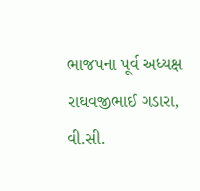ભાજપના પૂર્વ અધ્યક્ષ રાઘવજીભાઈ ગડારા, વી.સી.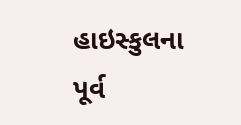હાઇસ્કુલના પૂર્વ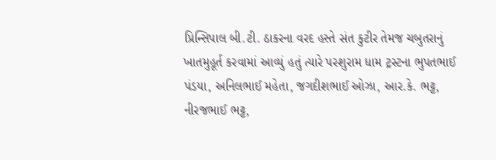પ્રિન્સિપાલ બી.ટી. ઠાકરના વરદ હસ્તે સંત કુટીર તેમજ ચબુતરાનું ખાતમુહૂર્ત કરવામાં આવ્યું હતું ત્યારે પરશુરામ ધામ ટ્રસ્ટના ભુપતભાઈ પંડયા, અનિલભાઈ મહેતા, જગદીશભાઈ ઓઝા, આર.કે. ભટ્ટ, નીરજભાઈ ભટ્ટ,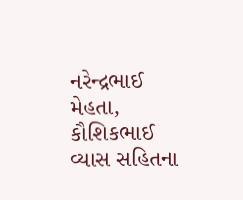નરેન્દ્રભાઈ મેહતા, કૌશિકભાઈ વ્યાસ સહિતના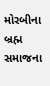મોરબીના બ્રહ્મ સમાજના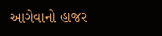આગેવાનો હાજર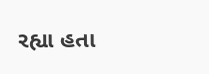રહ્યા હતા